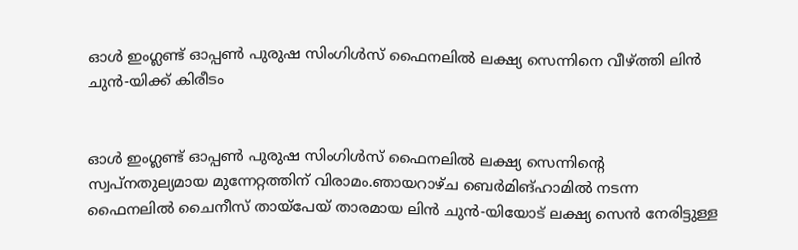ഓള്‍ ഇംഗ്ലണ്ട് ഓപ്പണ്‍ പുരുഷ സിംഗിള്‍സ് ഫൈനലില്‍ ലക്ഷ്യ സെന്നിനെ വീഴ്ത്തി ലിന്‍ ചുന്‍-യിക്ക് കിരീടം


ഓള്‍ ഇംഗ്ലണ്ട് ഓപ്പണ്‍ പുരുഷ സിംഗിള്‍സ് ഫൈനലില്‍ ലക്ഷ്യ സെന്നിന്റെ സ്വപ്നതുല്യമായ മുന്നേറ്റത്തിന് വിരാമം.ഞായറാഴ്ച ബെര്‍മിങ്ഹാമില്‍ നടന്ന ഫൈനലില്‍ ചൈനീസ് തായ്പേയ് താരമായ ലിന്‍ ചുന്‍-യിയോട് ലക്ഷ്യ സെന്‍ നേരിട്ടുള്ള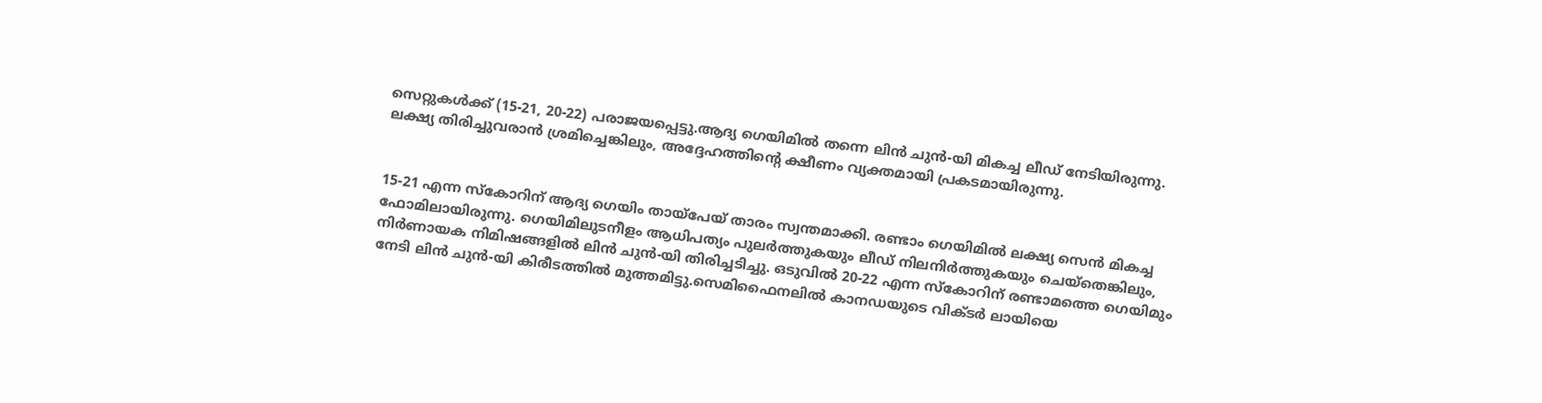സെറ്റുകള്‍ക്ക് (15-21, 20-22) പരാജയപ്പെട്ടു.ആദ്യ ഗെയിമില്‍ തന്നെ ലിന്‍ ചുന്‍-യി മികച്ച ലീഡ് നേടിയിരുന്നു. ലക്ഷ്യ തിരിച്ചുവരാന്‍ ശ്രമിച്ചെങ്കിലും, അദ്ദേഹത്തിന്റെ ക്ഷീണം വ്യക്തമായി പ്രകടമായിരുന്നു.


15-21 എന്ന സ്‌കോറിന് ആദ്യ ഗെയിം തായ്പേയ് താരം സ്വന്തമാക്കി. രണ്ടാം ഗെയിമില്‍ ലക്ഷ്യ സെന്‍ മികച്ച ഫോമിലായിരുന്നു. ഗെയിമിലുടനീളം ആധിപത്യം പുലര്‍ത്തുകയും ലീഡ് നിലനിര്‍ത്തുകയും ചെയ്‌തെങ്കിലും, നിര്‍ണായക നിമിഷങ്ങളില്‍ ലിന്‍ ചുന്‍-യി തിരിച്ചടിച്ചു. ഒടുവില്‍ 20-22 എന്ന സ്‌കോറിന് രണ്ടാമത്തെ ഗെയിമും നേടി ലിന്‍ ചുന്‍-യി കിരീടത്തില്‍ മുത്തമിട്ടു.സെമിഫൈനലില്‍ കാനഡയുടെ വിക്ടര്‍ ലായിയെ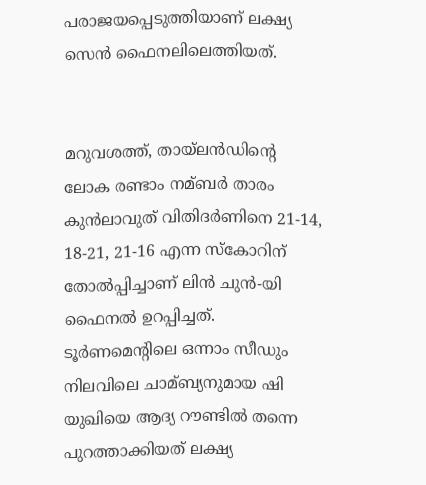പരാജയപ്പെടുത്തിയാണ് ലക്ഷ്യ സെന്‍ ഫൈനലിലെത്തിയത്.


മറുവശത്ത്, തായ്ലന്‍ഡിന്റെ ലോക രണ്ടാം നമ്ബര്‍ താരം കുന്‍ലാവുത് വിതിദര്‍ണിനെ 21-14, 18-21, 21-16 എന്ന സ്‌കോറിന് തോല്‍പ്പിച്ചാണ് ലിന്‍ ചുന്‍-യി ഫൈനല്‍ ഉറപ്പിച്ചത്. ടൂര്‍ണമെന്റിലെ ഒന്നാം സീഡും നിലവിലെ ചാമ്ബ്യനുമായ ഷി യുഖിയെ ആദ്യ റൗണ്ടില്‍ തന്നെ പുറത്താക്കിയത് ലക്ഷ്യ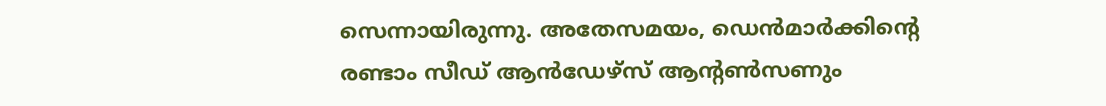സെന്നായിരുന്നു. അതേസമയം, ഡെന്‍മാര്‍ക്കിന്റെ രണ്ടാം സീഡ് ആന്‍ഡേഴ്‌സ് ആന്റണ്‍സണും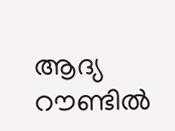ആദ്യ റൗണ്ടില്‍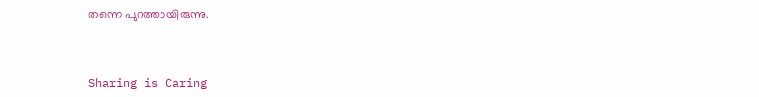തന്നെ പുറത്തായിരുന്നു.



Sharing is Caring